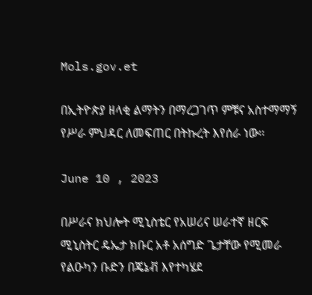Mols.gov.et

በኢትዮጵያ ዘላቂ ልማትን በማረጋገጥ ምቹና አስተማማኝ የሥራ ምህዳር ለመፍጠር በትኩረት እየሰራ ነው፡፡

June 10 , 2023

በሥራና ክህሎት ሚኒስቴር የአሠሪና ሠራተኛ ዘርፍ ሚኒስትር ዴኤታ ክቡር አቶ አሰግድ ጌታቸው የሚመራ የልዑካን ቡድን በጄኔቭ እየተካሄደ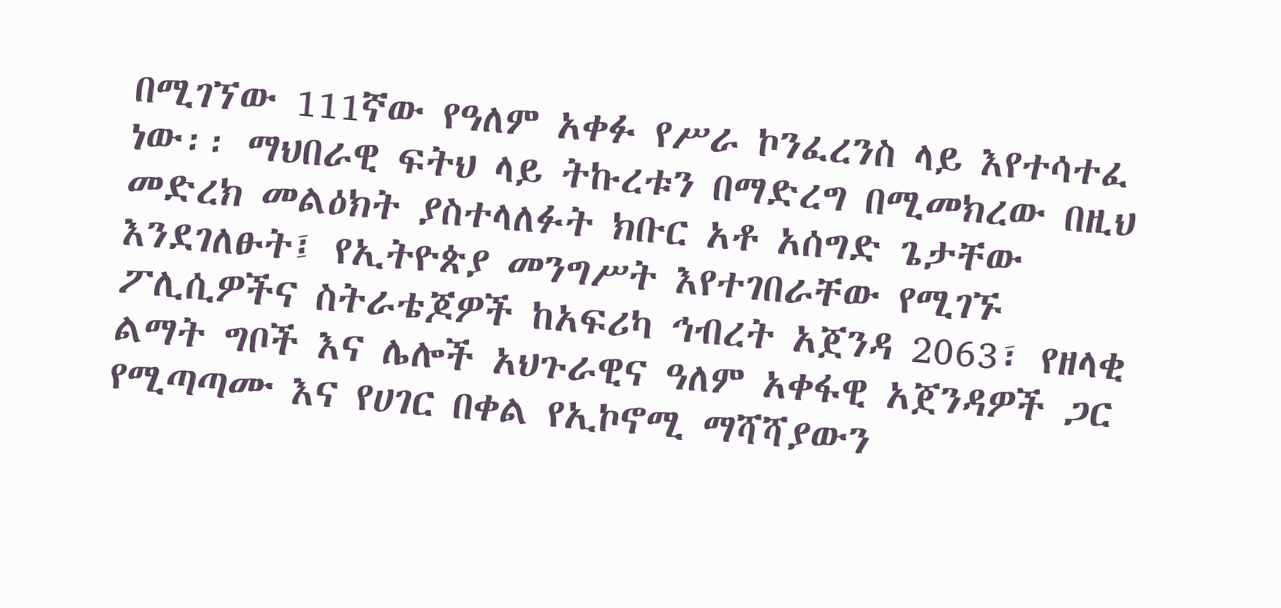በሚገኘው 111ኛው የዓለም አቀፉ የሥራ ኮንፈረንስ ላይ እየተሳተፈ ነው፡፡ ማህበራዊ ፍትህ ላይ ትኩረቱን በማድረግ በሚመክረው በዚህ መድረክ መልዕክት ያስተላለፉት ክቡር አቶ አሰግድ ጌታቸው እንደገለፁት፤ የኢትዮጵያ መንግሥት እየተገበራቸው የሚገኙ ፖሊሲዎችና ስትራቴጆዎች ከአፍሪካ ኅብረት አጀንዳ 2063፣ የዘላቂ ልማት ግቦች እና ሌሎች አህጉራዊና ዓለም አቀፋዊ አጀንዳዎች ጋር የሚጣጣሙ እና የሀገር በቀል የኢኮኖሚ ማሻሻያውን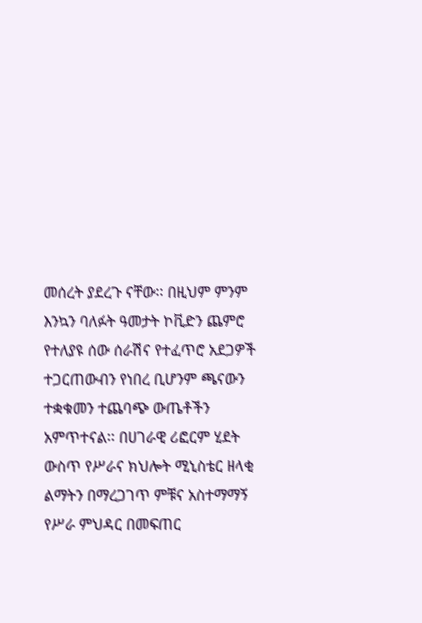መሰረት ያደረጉ ናቸው፡፡ በዚህም ምንም እንኳን ባለፉት ዓመታት ኮቪድን ጨምሮ የተለያዩ ሰው ሰራሽና የተፈጥሮ አደጋዎች ተጋርጠውብን የነበረ ቢሆንም ጫናውን ተቋቁመን ተጨባጭ ውጤቶችን አምጥተናል፡፡ በሀገራዊ ሪፎርም ሂደት ውስጥ የሥራና ክህሎት ሚኒስቴር ዘላቂ ልማትን በማረጋገጥ ምቹና አስተማማኝ የሥራ ምህዳር በመፍጠር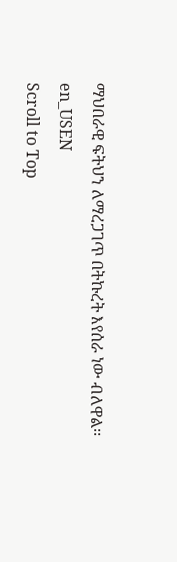ማህበራዊ ፍትህን ለማረጋገጥ በትኩረት እየሰራ ነው ብለዋል፡፡
en_USEN
Scroll to Top